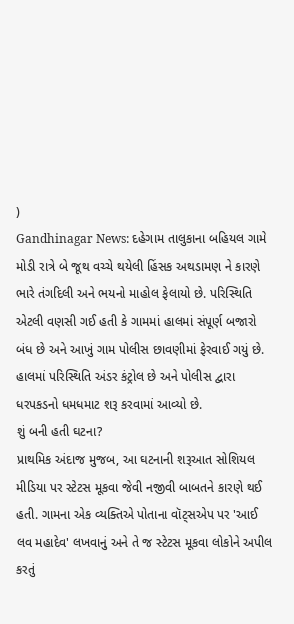)
Gandhinagar News: દહેગામ તાલુકાના બહિયલ ગામે મોડી રાત્રે બે જૂથ વચ્ચે થયેલી હિંસક અથડામણ ને કારણે ભારે તંગદિલી અને ભયનો માહોલ ફેલાયો છે. પરિસ્થિતિ એટલી વણસી ગઈ હતી કે ગામમાં હાલમાં સંપૂર્ણ બજારો બંધ છે અને આખું ગામ પોલીસ છાવણીમાં ફેરવાઈ ગયું છે. હાલમાં પરિસ્થિતિ અંડર કંટ્રોલ છે અને પોલીસ દ્વારા ધરપકડનો ધમધમાટ શરૂ કરવામાં આવ્યો છે.
શું બની હતી ઘટના?
પ્રાથમિક અંદાજ મુજબ, આ ઘટનાની શરૂઆત સોશિયલ મીડિયા પર સ્ટેટસ મૂકવા જેવી નજીવી બાબતને કારણે થઈ હતી. ગામના એક વ્યક્તિએ પોતાના વૉટ્સએપ પર 'આઈ લવ મહાદેવ' લખવાનું અને તે જ સ્ટેટસ મૂકવા લોકોને અપીલ કરતું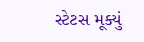સ્ટેટસ મૂક્યું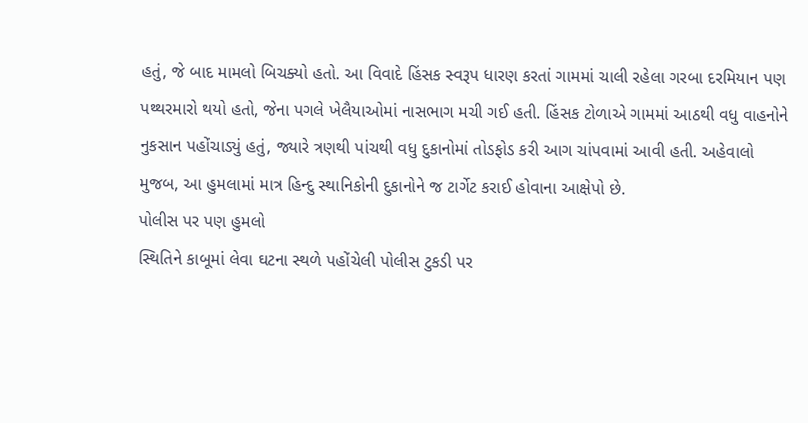હતું, જે બાદ મામલો બિચક્યો હતો. આ વિવાદે હિંસક સ્વરૂપ ધારણ કરતાં ગામમાં ચાલી રહેલા ગરબા દરમિયાન પણ પથ્થરમારો થયો હતો, જેના પગલે ખેલૈયાઓમાં નાસભાગ મચી ગઈ હતી. હિંસક ટોળાએ ગામમાં આઠથી વધુ વાહનોને નુકસાન પહોંચાડ્યું હતું, જ્યારે ત્રણથી પાંચથી વધુ દુકાનોમાં તોડફોડ કરી આગ ચાંપવામાં આવી હતી. અહેવાલો મુજબ, આ હુમલામાં માત્ર હિન્દુ સ્થાનિકોની દુકાનોને જ ટાર્ગેટ કરાઈ હોવાના આક્ષેપો છે.
પોલીસ પર પણ હુમલો
સ્થિતિને કાબૂમાં લેવા ઘટના સ્થળે પહોંચેલી પોલીસ ટુકડી પર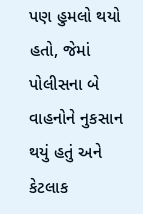પણ હુમલો થયો હતો, જેમાં પોલીસના બે વાહનોને નુકસાન થયું હતું અને કેટલાક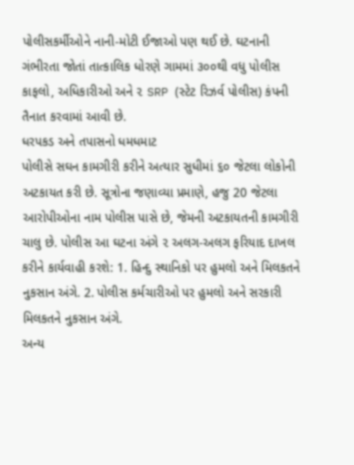પોલીસકર્મીઓને નાની-મોટી ઈજાઓ પણ થઈ છે. ઘટનાની ગંભીરતા જોતાં તાત્કાલિક ધોરણે ગામમાં ૩૦૦થી વધુ પોલીસ કાફલો, અધિકારીઓ અને ૨ SRP (સ્ટેટ રિઝર્વ પોલીસ) કંપની તૈનાત કરવામાં આવી છે.
ધરપકડ અને તપાસનો ધમધમાટ
પોલીસે સઘન કામગીરી કરીને અત્યાર સુધીમાં ૬૦ જેટલા લોકોની અટકાયત કરી છે. સૂત્રોના જણાવ્યા પ્રમાણે, હજુ 20 જેટલા આરોપીઓના નામ પોલીસ પાસે છે, જેમની અટકાયતની કામગીરી ચાલુ છે. પોલીસ આ ઘટના અંગે ૨ અલગ-અલગ ફરિયાદ દાખલ કરીને કાર્યવાહી કરશે: 1. હિન્દુ સ્થાનિકો પર હુમલો અને મિલકતને નુકસાન અંગે. 2. પોલીસ કર્મચારીઓ પર હુમલો અને સરકારી મિલકતને નુકસાન અંગે.
અન્ય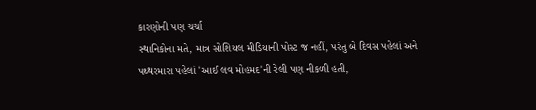કારણોની પણ ચર્ચા
સ્થાનિકોના મતે, માત્ર સોશિયલ મીડિયાની પોસ્ટ જ નહીં, પરંતુ બે દિવસ પહેલાં અને પથ્થરમારા પહેલાં 'આઈ લવ મોહમદ'ની રેલી પણ નીકળી હતી,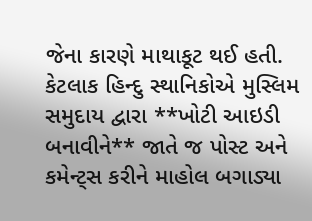જેના કારણે માથાકૂટ થઈ હતી. કેટલાક હિન્દુ સ્થાનિકોએ મુસ્લિમ સમુદાય દ્વારા **ખોટી આઇડી બનાવીને** જાતે જ પોસ્ટ અને કમેન્ટ્સ કરીને માહોલ બગાડ્યા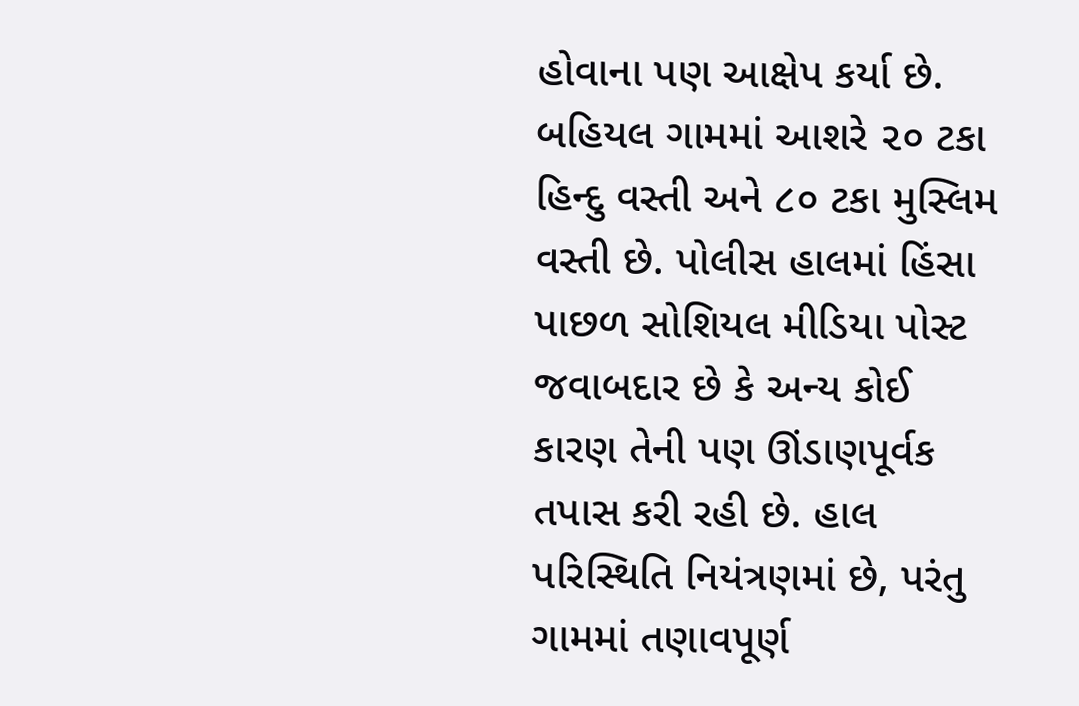હોવાના પણ આક્ષેપ કર્યા છે. બહિયલ ગામમાં આશરે ૨૦ ટકા હિન્દુ વસ્તી અને ૮૦ ટકા મુસ્લિમ વસ્તી છે. પોલીસ હાલમાં હિંસા પાછળ સોશિયલ મીડિયા પોસ્ટ જવાબદાર છે કે અન્ય કોઈ કારણ તેની પણ ઊંડાણપૂર્વક તપાસ કરી રહી છે. હાલ પરિસ્થિતિ નિયંત્રણમાં છે, પરંતુ ગામમાં તણાવપૂર્ણ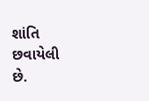શાંતિ છવાયેલી છે.